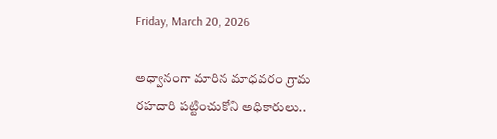Friday, March 20, 2026

అధ్వానంగా మారిన మాధవరం గ్రామ రహదారి పట్టించుకోని అధికారులు..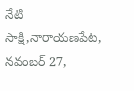నేటి సాక్షి,నారాయణపేట, నవంబర్ 27,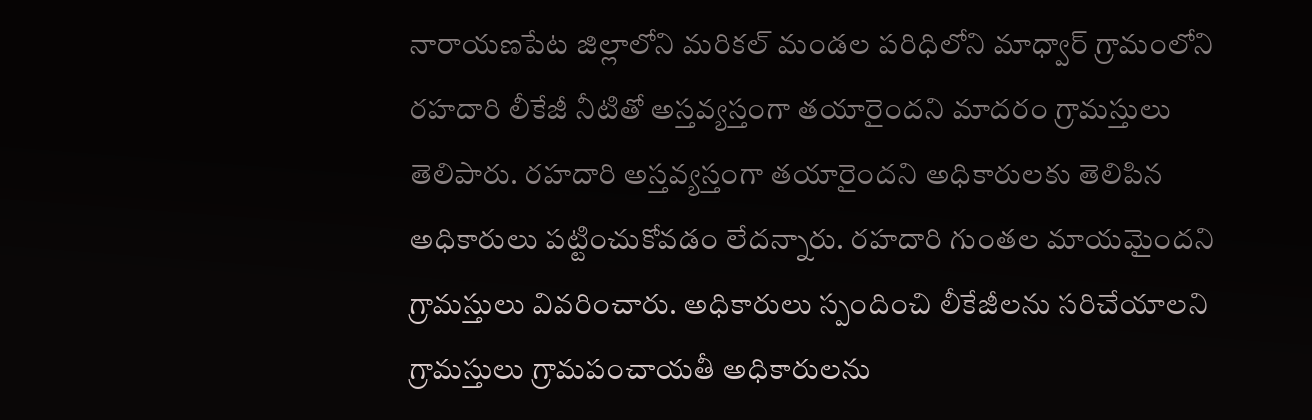నారాయణపేట జిల్లాలోని మరికల్ మండల పరిధిలోని మాధ్వార్ గ్రామంలోని రహదారి లీకేజీ నీటితో అస్తవ్యస్తంగా తయారైందని మాదరం గ్రామస్తులు తెలిపారు. రహదారి అస్తవ్యస్తంగా తయారైందని అధికారులకు తెలిపిన అధికారులు పట్టించుకోవడం లేదన్నారు. రహదారి గుంతల మాయమైందని గ్రామస్తులు వివరించారు. అధికారులు స్పందించి లీకేజీలను సరిచేయాలని గ్రామస్తులు గ్రామపంచాయతీ అధికారులను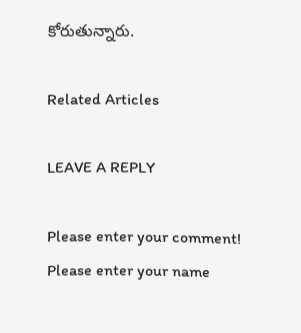కోరుతున్నారు.

Related Articles

LEAVE A REPLY

Please enter your comment!
Please enter your name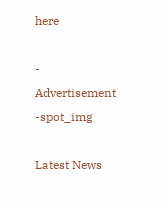here

- Advertisement -spot_img

Latest News